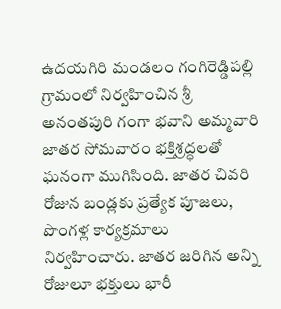ఉదయగిరి మండలం గంగిరెడ్డిపల్లి గ్రామంలో నిర్వహించిన శ్రీ అనంతపురి గంగా భవాని అమ్మవారి జాతర సోమవారం భక్తిశ్రద్ధలతో ఘనంగా ముగిసింది. జాతర చివరి రోజున బండ్లకు ప్రత్యేక పూజలు, పొంగళ్ల కార్యక్రమాలు నిర్వహించారు. జాతర జరిగిన అన్ని రోజులూ భక్తులు భారీ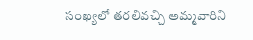సంఖ్యలో తరలివచ్చి అమ్మవారిని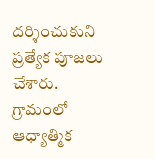దర్శించుకుని ప్రత్యేక పూజలు చేశారు. గ్రామంలో ఆధ్యాత్మిక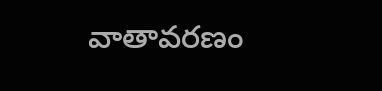వాతావరణం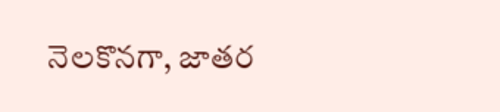నెలకొనగా, జాతర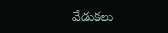వేడుకలు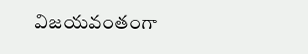విజయవంతంగా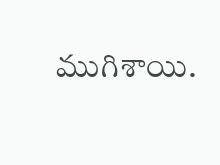ముగిశాయి.